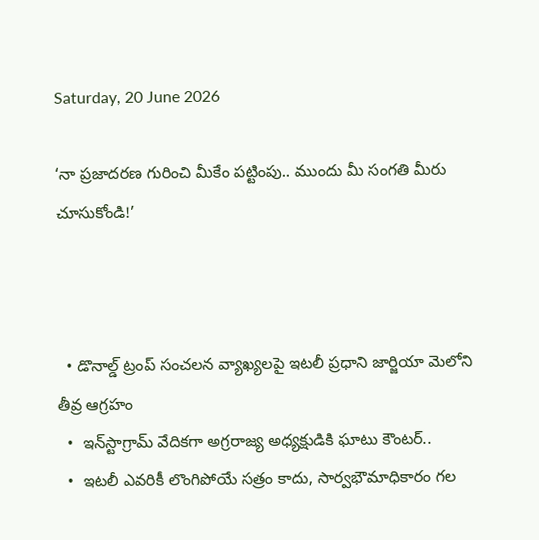Saturday, 20 June 2026

‘నా ప్రజాదరణ గురించి మీకేం పట్టింపు.. ముందు మీ సంగతి మీరు చూసుకోండి!’



  • డొనాల్డ్ ట్రంప్ సంచలన వ్యాఖ్యలపై ఇటలీ ప్రధాని జార్జియా మెలోని తీవ్ర ఆగ్రహం
  •  ఇన్‌స్టాగ్రామ్ వేదికగా అగ్రరాజ్య అధ్యక్షుడికి ఘాటు కౌంటర్..
  •  ఇటలీ ఎవరికీ లొంగిపోయే సత్రం కాదు, సార్వభౌమాధికారం గల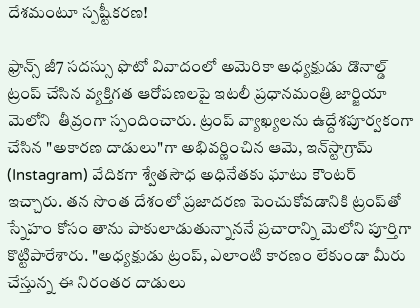దేశమంటూ స్పష్టీకరణ!

ఫ్రాన్స్ జీ7 సదస్సు ఫొటో వివాదంలో అమెరికా అధ్యక్షుడు డొనాల్డ్ ట్రంప్ చేసిన వ్యక్తిగత ఆరోపణలపై ఇటలీ ప్రధానమంత్రి జార్జియా మెలోని  తీవ్రంగా స్పందించారు. ట్రంప్ వ్యాఖ్యలను ఉద్దేశపూర్వకంగా చేసిన "అకారణ దాడులు"గా అభివర్ణించిన ఆమె, ఇన్‌స్టాగ్రామ్ (Instagram) వేదికగా శ్వేతసౌధ అధినేతకు ఘాటు కౌంటర్ ఇచ్చారు. తన సొంత దేశంలో ప్రజాదరణ పెంచుకోవడానికి ట్రంప్‌తో స్నేహం కోసం తాను పాకులాడుతున్నాననే ప్రచారాన్ని మెలోని పూర్తిగా కొట్టిపారేశారు. "అధ్యక్షుడు ట్రంప్, ఎలాంటి కారణం లేకుండా మీరు చేస్తున్న ఈ నిరంతర దాడులు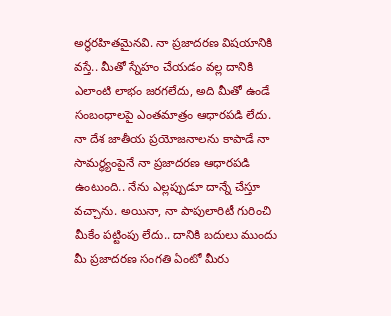అర్థరహితమైనవి. నా ప్రజాదరణ విషయానికి వస్తే.. మీతో స్నేహం చేయడం వల్ల దానికి ఎలాంటి లాభం జరగలేదు, అది మీతో ఉండే సంబంధాలపై ఎంతమాత్రం ఆధారపడి లేదు. నా దేశ జాతీయ ప్రయోజనాలను కాపాడే నా సామర్థ్యంపైనే నా ప్రజాదరణ ఆధారపడి ఉంటుంది.. నేను ఎల్లప్పుడూ దాన్నే చేస్తూ వచ్చాను. అయినా, నా పాపులారిటీ గురించి మీకేం పట్టింపు లేదు.. దానికి బదులు ముందు మీ ప్రజాదరణ సంగతి ఏంటో మీరు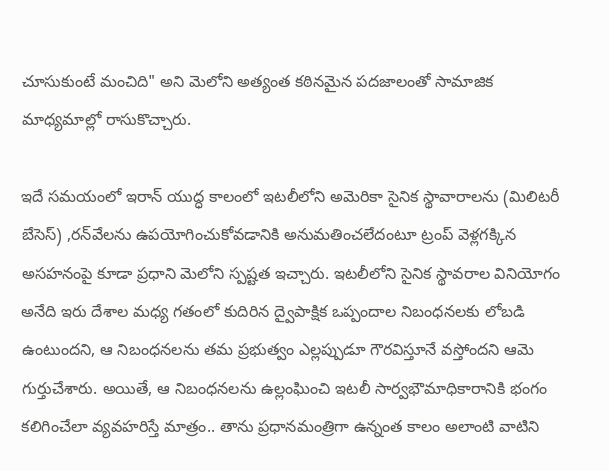చూసుకుంటే మంచిది" అని మెలోని అత్యంత కఠినమైన పదజాలంతో సామాజిక మాధ్యమాల్లో రాసుకొచ్చారు.

ఇదే సమయంలో ఇరాన్ యుద్ధ కాలంలో ఇటలీలోని అమెరికా సైనిక స్థావారాలను (మిలిటరీ బేసెస్) ,రన్‌వేలను ఉపయోగించుకోవడానికి అనుమతించలేదంటూ ట్రంప్ వెళ్లగక్కిన అసహనంపై కూడా ప్రధాని మెలోని స్పష్టత ఇచ్చారు. ఇటలీలోని సైనిక స్థావరాల వినియోగం అనేది ఇరు దేశాల మధ్య గతంలో కుదిరిన ద్వైపాక్షిక ఒప్పందాల నిబంధనలకు లోబడి ఉంటుందని, ఆ నిబంధనలను తమ ప్రభుత్వం ఎల్లప్పుడూ గౌరవిస్తూనే వస్తోందని ఆమె గుర్తుచేశారు. అయితే, ఆ నిబంధనలను ఉల్లంఘించి ఇటలీ సార్వభౌమాధికారానికి భంగం కలిగించేలా వ్యవహరిస్తే మాత్రం.. తాను ప్రధానమంత్రిగా ఉన్నంత కాలం అలాంటి వాటిని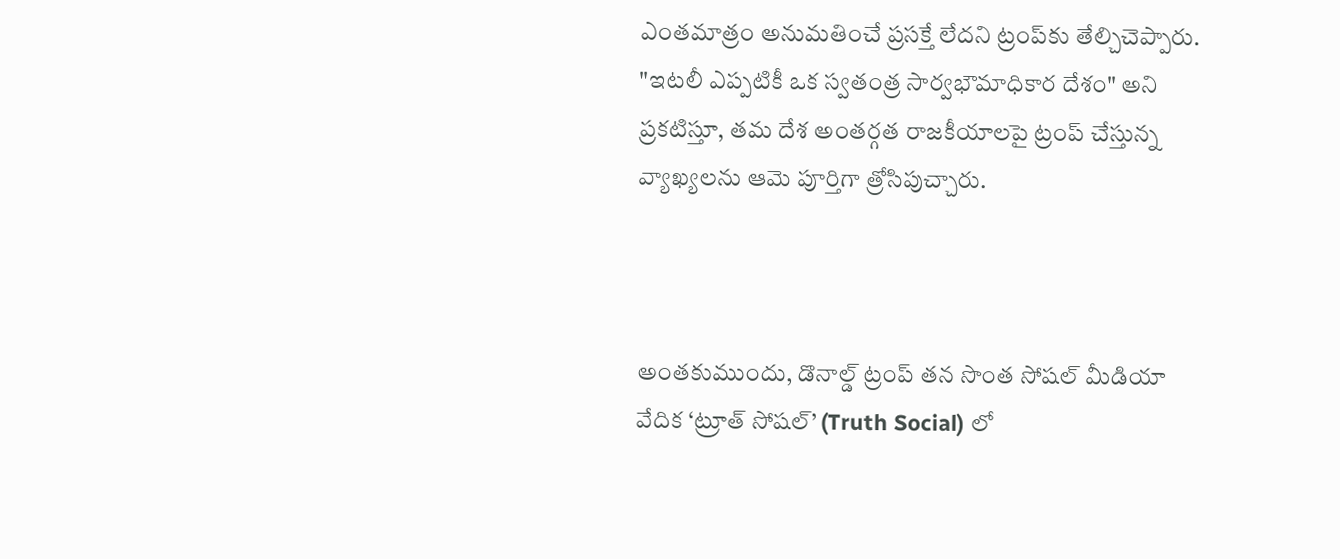ఎంతమాత్రం అనుమతించే ప్రసక్తే లేదని ట్రంప్‌కు తేల్చిచెప్పారు. "ఇటలీ ఎప్పటికీ ఒక స్వతంత్ర సార్వభౌమాధికార దేశం" అని ప్రకటిస్తూ, తమ దేశ అంతర్గత రాజకీయాలపై ట్రంప్ చేస్తున్న వ్యాఖ్యలను ఆమె పూర్తిగా త్రోసిపుచ్చారు.



అంతకుముందు, డొనాల్డ్ ట్రంప్ తన సొంత సోషల్ మీడియా వేదిక ‘ట్రూత్ సోషల్’ (Truth Social) లో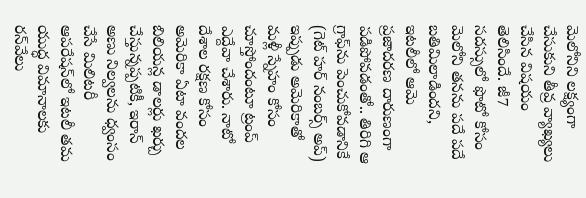మెలోనిని లక్ష్యంగా చేసుకుని తీవ్ర వ్యాఖ్యలు చేసిన విషయం తెలిసిందే. జీ7 సదస్సులో ఫొటో కోసం మెలోని తనను పదే పదే బతిమిలాడిందని, ఇటలీలో ఆమె ప్రజాదరణ దారుణంగా పడిపోవడంతో.. తిరిగి ఆ గ్రాఫ్‌ను పెంచుకోవడానికే (గెట్ హర్ నంబర్స్ అప్) ఇప్పుడు అమెరికాతో మళ్లీ స్నేహం కోసం చూస్తోందంటూ ట్రంప్ ఎద్దేవా చేశారు. నాటో దేశాల రక్షణ కోసం అమెరికా ఏటా వందల బిలియన్ల డాలర్లు ఖర్చు చేస్తున్నప్పటికీ, ఇరాన్ అణు నిల్వలను ధ్వంసం చేసే మిలిటరీ ఆపరేషన్‌లో ఇటలీ తమ యుద్ధ విమానాలకు రన్‌వేలు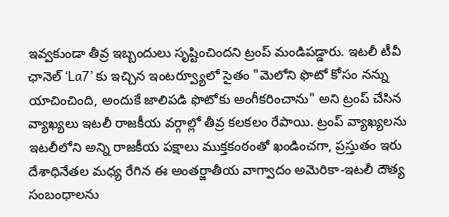ఇవ్వకుండా తీవ్ర ఇబ్బందులు సృష్టించిందని ట్రంప్ మండిపడ్డారు. ఇటలీ టీవీ ఛానెల్ ‘La7’ కు ఇచ్చిన ఇంటర్వ్యూలో సైతం "మెలోని ఫొటో కోసం నన్ను యాచించింది, అందుకే జాలిపడి ఫొటోకు అంగీకరించాను" అని ట్రంప్ చేసిన వ్యాఖ్యలు ఇటలీ రాజకీయ వర్గాల్లో తీవ్ర కలకలం రేపాయి. ట్రంప్ వ్యాఖ్యలను ఇటలీలోని అన్ని రాజకీయ పక్షాలు ముక్తకంఠంతో ఖండించగా, ప్రస్తుతం ఇరు దేశాధినేతల మధ్య రేగిన ఈ అంతర్జాతీయ వాగ్వాదం అమెరికా-ఇటలీ దౌత్య సంబంధాలను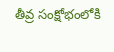తీవ్ర సంక్షోభంలోకి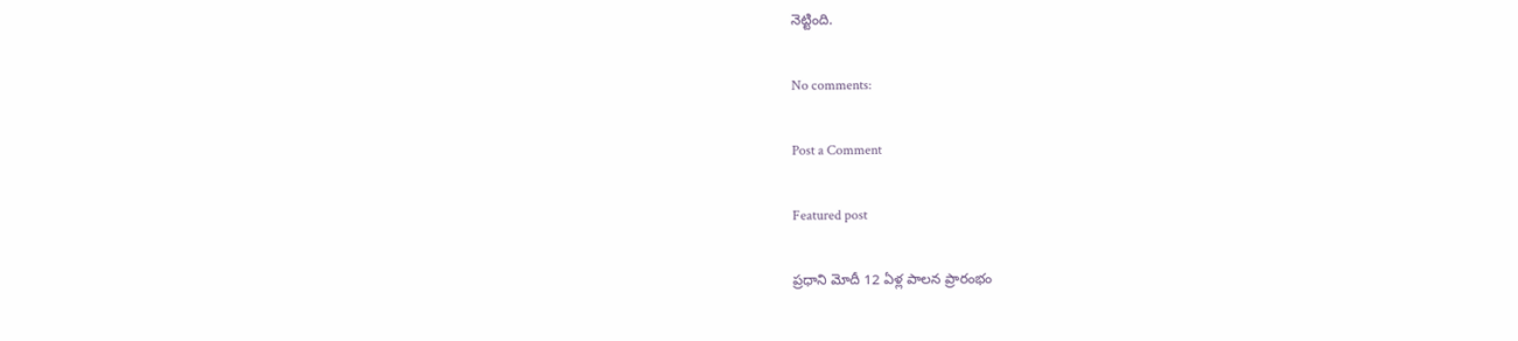నెట్టింది.

No comments:

Post a Comment

Featured post

ప్రధాని మోదీ 12 ఏళ్ల పాలన ప్రారంభం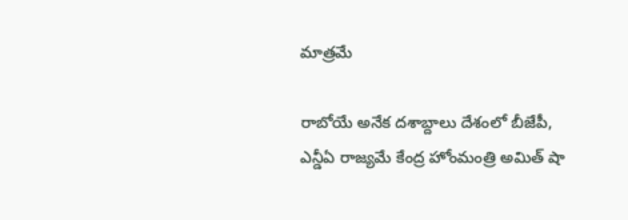మాత్రమే

రాబోయే అనేక దశాబ్దాలు దేశంలో బీజేపీ, ఎన్డీఏ రాజ్యమే కేంద్ర హోంమంత్రి అమిత్ షా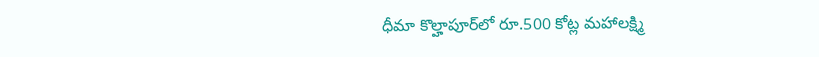ధీమా కొల్హాపూర్‌లో రూ.500 కోట్ల మహాలక్ష్మి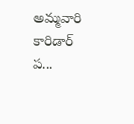అమ్మవారి కారిడార్ ప...